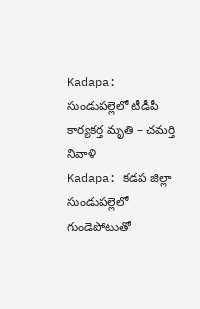Kadapa: సుండుపల్లెలో టీడీపీ కార్యకర్త మృతి – చమర్తి నివాళి
Kadapa: కడప జిల్లా సుండుపల్లెలో గుండెపోటుతో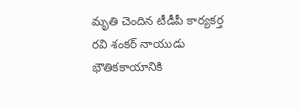మృతి చెందిన టీడీపీ కార్యకర్త రవి శంకర్ నాయుడు భౌతికకాయానికి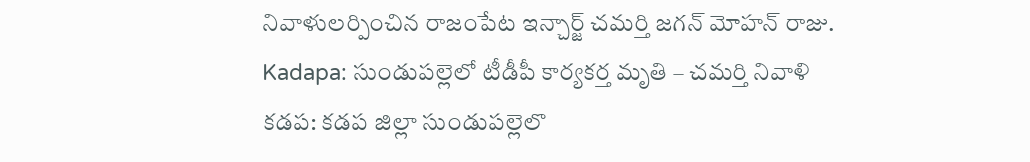నివాళులర్పించిన రాజంపేట ఇన్చార్జ్ చమర్తి జగన్ మోహన్ రాజు.
Kadapa: సుండుపల్లెలో టీడీపీ కార్యకర్త మృతి – చమర్తి నివాళి
కడప: కడప జిల్లా సుండుపల్లెలొ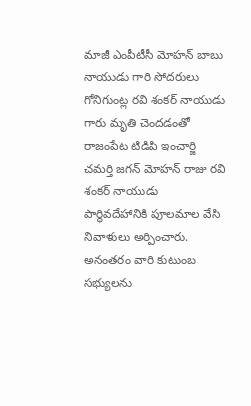మాజీ ఎంపీటీసీ మోహన్ బాబు నాయుడు గారి సోదరులు గోనిగుంట్ల రవి శంకర్ నాయుడు గారు మృతి చెందడంతో రాజంపేట టిడిపి ఇంచార్జి చమర్తి జగన్ మోహన్ రాజు రవి శంకర్ నాయుడు
పార్థివదేహానికి పూలమాల వేసి నివాళులు అర్పించారు. అనంతరం వారి కుటుంబ సభ్యులను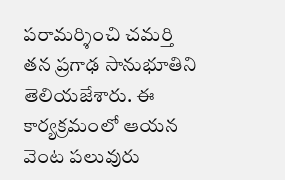పరామర్శించి చమర్తి తన ప్రగాఢ సానుభూతిని తెలియజేశారు. ఈ కార్యక్రమంలో ఆయన వెంట పలువురు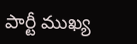పార్టీ ముఖ్య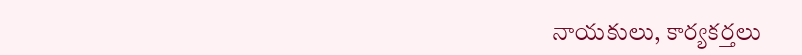నాయకులు, కార్యకర్తలు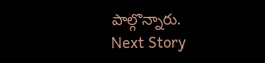పాల్గొన్నారు.
Next Story